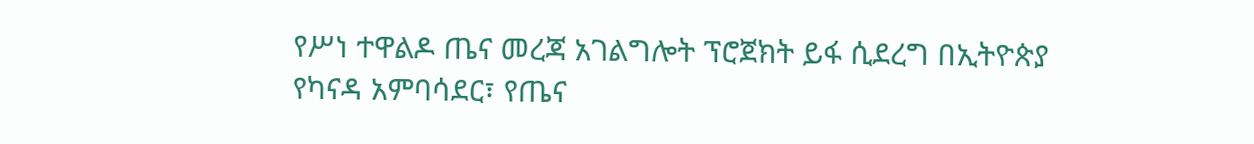የሥነ ተዋልዶ ጤና መረጃ አገልግሎት ፕሮጀክት ይፋ ሲደረግ በኢትዮጵያ የካናዳ አምባሳደር፣ የጤና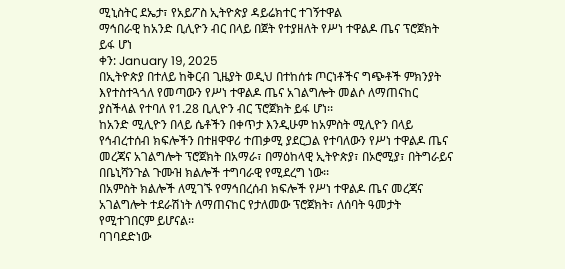ሚኒስትር ደኤታ፣ የአይፖስ ኢትዮጵያ ዳይሬክተር ተገኝተዋል
ማኅበራዊ ከአንድ ቢሊዮን ብር በላይ በጀት የተያዘለት የሥነ ተዋልዶ ጤና ፕሮጀክት ይፋ ሆነ
ቀን: January 19, 2025
በኢትዮጵያ በተለይ ከቅርብ ጊዜያት ወዲህ በተከሰቱ ጦርነቶችና ግጭቶች ምክንያት እየተስተጓጎለ የመጣውን የሥነ ተዋልዶ ጤና አገልግሎት መልሶ ለማጠናከር ያስችላል የተባለ የ1.28 ቢሊዮን ብር ፕሮጀክት ይፋ ሆነ፡፡
ከአንድ ሚሊዮን በላይ ሴቶችን በቀጥታ እንዲሁም ከአምስት ሚሊዮን በላይ የኅብረተሰብ ክፍሎችን በተዘዋዋሪ ተጠቃሚ ያደርጋል የተባለውን የሥነ ተዋልዶ ጤና መረጃና አገልግሎት ፕሮጀክት በአማራ፣ በማዕከላዊ ኢትዮጵያ፣ በኦሮሚያ፣ በትግራይና በቤኒሻንጉል ጉሙዝ ክልሎች ተግባራዊ የሚደረግ ነው፡፡
በአምስት ክልሎች ለሚገኙ የማኅበረሰብ ክፍሎች የሥነ ተዋልዶ ጤና መረጃና አገልግሎት ተደራሽነት ለማጠናከር የታለመው ፕሮጀክት፣ ለሰባት ዓመታት የሚተገበርም ይሆናል፡፡
ባገባደድነው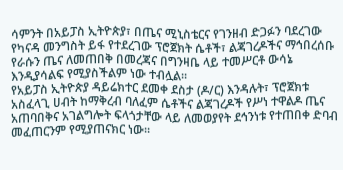ሳምንት በአይፓስ ኢትዮጵያ፣ በጤና ሚኒስቴርና የገንዘብ ድጋፉን ባደረገው የካናዳ መንግስት ይፋ የተደረገው ፕሮጀክት ሴቶች፣ ልጃገረዶችና ማኅበረሰቡ የራሱን ጤና ለመጠበቅ በመረጃና በግንዛቤ ላይ ተመሥርቶ ውሳኔ እንዲያሳልፍ የሚያስችልም ነው ተብሏል፡፡
የአይፓስ ኢትዮጵያ ዳይሬክተር ደመቀ ደስታ (ዶ/ር) እንዳሉት፣ ፕሮጀክቱ አስፈላጊ ሀብት ከማቅረብ ባለፈም ሴቶችና ልጃገረዶች የሥነ ተዋልዶ ጤና አጠባበቅና አገልግሎት ፍላጎታቸው ላይ ለመወያየት ደኅንነቱ የተጠበቀ ድባብ መፈጠርንም የሚያጠናክር ነው፡፡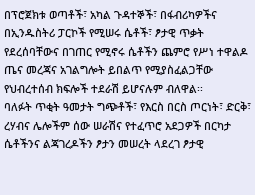በፕሮጀክቱ ወጣቶች፣ አካል ጉዳተኞች፣ በፋብሪካዎችና በኢንዱስትሪ ፓርኮች የሚሠሩ ሴቶች፣ ፆታዊ ጥቃት የደረሰባቸውና በገጠር የሚኖሩ ሴቶችን ጨምሮ የሥነ ተዋልዶ ጤና መረጃና አገልግሎት ይበልጥ የሚያስፈልጋቸው የህብረተሰብ ክፍሎች ተደራሽ ይሆናሉም ብለዋል፡፡
ባለፉት ጥቂት ዓመታት ግጭቶች፣ የእርስ በርስ ጦርነት፣ ድርቅ፣ ረሃብና ሌሎችም ሰው ሠራሽና የተፈጥሮ አደጋዎች በርካታ ሴቶችንና ልጃገረዶችን ፆታን መሠረት ላደረገ ፆታዊ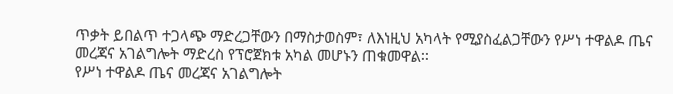ጥቃት ይበልጥ ተጋላጭ ማድረጋቸውን በማስታወስም፣ ለእነዚህ አካላት የሚያስፈልጋቸውን የሥነ ተዋልዶ ጤና መረጃና አገልግሎት ማድረስ የፕሮጀክቱ አካል መሆኑን ጠቁመዋል፡፡
የሥነ ተዋልዶ ጤና መረጃና አገልግሎት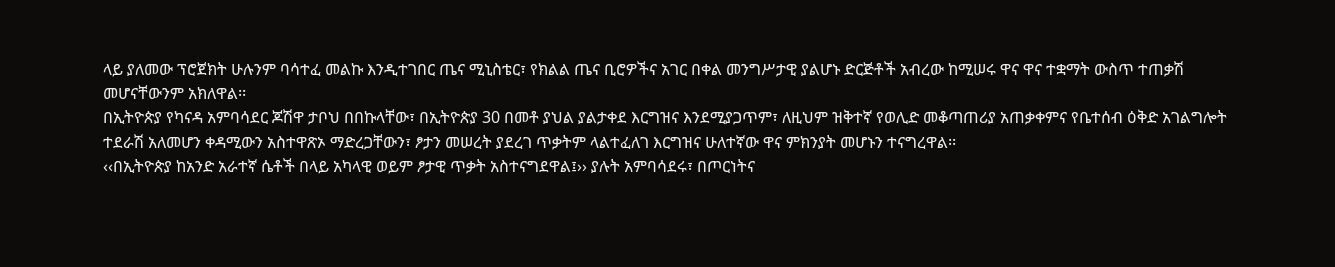ላይ ያለመው ፕሮጀክት ሁሉንም ባሳተፈ መልኩ እንዲተገበር ጤና ሚኒስቴር፣ የክልል ጤና ቢሮዎችና አገር በቀል መንግሥታዊ ያልሆኑ ድርጅቶች አብረው ከሚሠሩ ዋና ዋና ተቋማት ውስጥ ተጠቃሽ መሆናቸውንም አክለዋል፡፡
በኢትዮጵያ የካናዳ አምባሳደር ጆሽዋ ታቦህ በበኩላቸው፣ በኢትዮጵያ 30 በመቶ ያህል ያልታቀደ እርግዝና እንደሚያጋጥም፣ ለዚህም ዝቅተኛ የወሊድ መቆጣጠሪያ አጠቃቀምና የቤተሰብ ዕቅድ አገልግሎት ተደራሽ አለመሆን ቀዳሚውን አስተዋጽኦ ማድረጋቸውን፣ ፆታን መሠረት ያደረገ ጥቃትም ላልተፈለገ እርግዝና ሁለተኛው ዋና ምክንያት መሆኑን ተናግረዋል፡፡
‹‹በኢትዮጵያ ከአንድ አራተኛ ሴቶች በላይ አካላዊ ወይም ፆታዊ ጥቃት አስተናግደዋል፤›› ያሉት አምባሳደሩ፣ በጦርነትና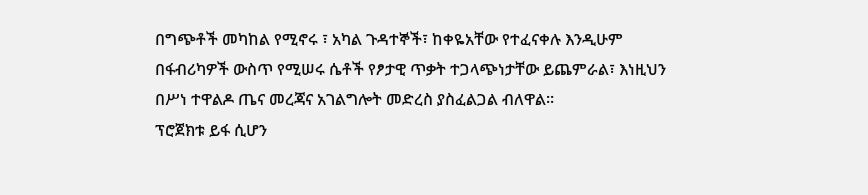በግጭቶች መካከል የሚኖሩ ፣ አካል ጉዳተኞች፣ ከቀዬአቸው የተፈናቀሉ እንዲሁም በፋብሪካዎች ውስጥ የሚሠሩ ሴቶች የፆታዊ ጥቃት ተጋላጭነታቸው ይጨምራል፣ እነዚህን በሥነ ተዋልዶ ጤና መረጃና አገልግሎት መድረስ ያስፈልጋል ብለዋል፡፡
ፕሮጀክቱ ይፋ ሲሆን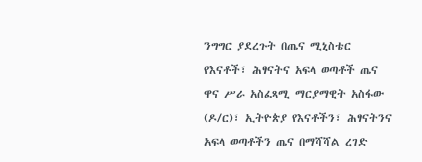ንግግር ያደረጉት በጤና ሚኒስቴር የእናቶች፣ ሕፃናትና አፍላ ወጣቶች ጤና ዋና ሥራ አስፈጻሚ ማርያማዊት አስፋው (ዶ/ር)፣ ኢትዮጵያ የእናቶችን፣ ሕፃናትንና አፍላ ወጣቶችን ጤና በማሻሻል ረገድ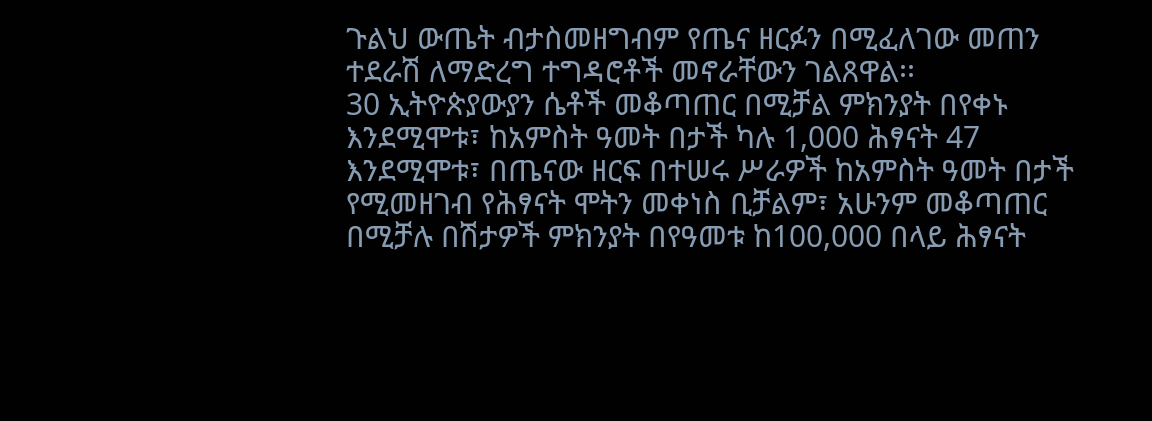ጉልህ ውጤት ብታስመዘግብም የጤና ዘርፉን በሚፈለገው መጠን ተደራሽ ለማድረግ ተግዳሮቶች መኖራቸውን ገልጸዋል፡፡
30 ኢትዮጵያውያን ሴቶች መቆጣጠር በሚቻል ምክንያት በየቀኑ እንደሚሞቱ፣ ከአምስት ዓመት በታች ካሉ 1,000 ሕፃናት 47 እንደሚሞቱ፣ በጤናው ዘርፍ በተሠሩ ሥራዎች ከአምስት ዓመት በታች የሚመዘገብ የሕፃናት ሞትን መቀነስ ቢቻልም፣ አሁንም መቆጣጠር በሚቻሉ በሽታዎች ምክንያት በየዓመቱ ከ100,000 በላይ ሕፃናት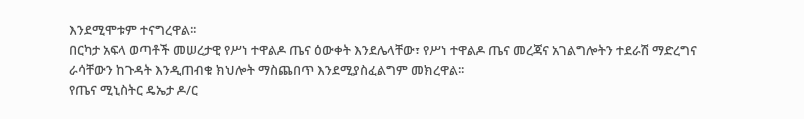እንደሚሞቱም ተናግረዋል፡፡
በርካታ አፍላ ወጣቶች መሠረታዊ የሥነ ተዋልዶ ጤና ዕውቀት እንደሌላቸው፣ የሥነ ተዋልዶ ጤና መረጃና አገልግሎትን ተደራሽ ማድረግና ራሳቸውን ከጉዳት እንዲጠብቁ ክህሎት ማስጨበጥ እንደሚያስፈልግም መክረዋል፡፡
የጤና ሚኒስትር ዴኤታ ዶ/ር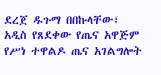ደረጀ ዱጉማ በበኩላቸው፣ አዲስ የጸደቀው የጤና አዋጅም የሥነ ተዋልዶ ጤና አገልግሎት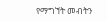የማግኘት መብትን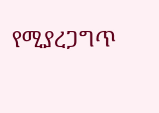የሚያረጋግጥ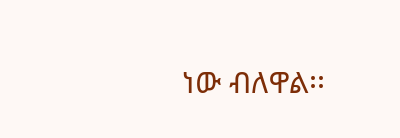ነው ብለዋል፡፡